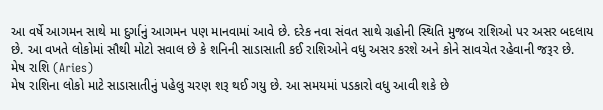આ વર્ષે આગમન સાથે મા દુર્ગાનું આગમન પણ માનવામાં આવે છે. દરેક નવા સંવત સાથે ગ્રહોની સ્થિતિ મુજબ રાશિઓ પર અસર બદલાય છે. આ વખતે લોકોમાં સૌથી મોટો સવાલ છે કે શનિની સાડાસાતી કઈ રાશિઓને વધુ અસર કરશે અને કોને સાવચેત રહેવાની જરૂર છે.
મેષ રાશિ (Aries)
મેષ રાશિના લોકો માટે સાડાસાતીનું પહેલુ ચરણ શરૂ થઈ ગયુ છે. આ સમયમાં પડકારો વધુ આવી શકે છે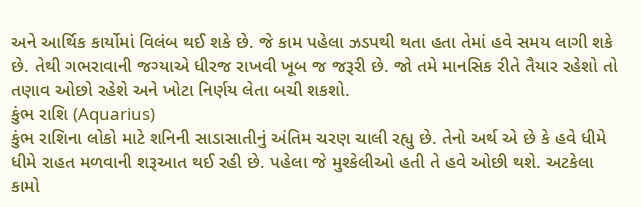અને આર્થિક કાર્યોમાં વિલંબ થઈ શકે છે. જે કામ પહેલા ઝડપથી થતા હતા તેમાં હવે સમય લાગી શકે છે. તેથી ગભરાવાની જગ્યાએ ધીરજ રાખવી ખૂબ જ જરૂરી છે. જો તમે માનસિક રીતે તૈયાર રહેશો તો તણાવ ઓછો રહેશે અને ખોટા નિર્ણય લેતા બચી શકશો.
કુંભ રાશિ (Aquarius)
કુંભ રાશિના લોકો માટે શનિની સાડાસાતીનું અંતિમ ચરણ ચાલી રહ્યુ છે. તેનો અર્થ એ છે કે હવે ધીમે ધીમે રાહત મળવાની શરૂઆત થઈ રહી છે. પહેલા જે મુશ્કેલીઓ હતી તે હવે ઓછી થશે. અટકેલા કામો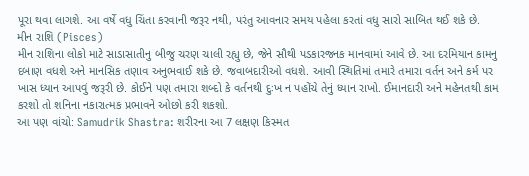પૂરા થવા લાગશે. આ વર્ષે વધુ ચિંતા કરવાની જરૂર નથી, પરંતુ આવનાર સમય પહેલા કરતાં વધુ સારો સાબિત થઈ શકે છે.
મીન રાશિ (Pisces)
મીન રાશિના લોકો માટે સાડાસાતીનુ બીજુ ચરણ ચાલી રહ્યુ છે, જેને સૌથી પડકારજનક માનવામાં આવે છે. આ દરમિયાન કામનુ દબાણ વધશે અને માનસિક તણાવ અનુભવાઈ શકે છે. જવાબદારીઓ વધશે. આવી સ્થિતિમાં તમારે તમારા વર્તન અને કર્મ પર ખાસ ધ્યાન આપવું જરૂરી છે. કોઈને પણ તમારા શબ્દો કે વર્તનથી દુઃખ ન પહોંચે તેનું ધ્યાન રાખો. ઈમાનદારી અને મહેનતથી કામ કરશો તો શનિના નકારાત્મક પ્રભાવને ઓછો કરી શકશો.
આ પણ વાંચો: Samudrik Shastra: શરીરના આ 7 લક્ષણ કિસ્મત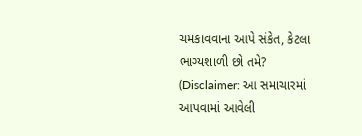ચમકાવવાના આપે સંકેત, કેટલા ભાગ્યશાળી છો તમે?
(Disclaimer: આ સમાચારમાં આપવામાં આવેલી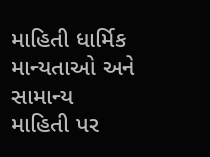માહિતી ધાર્મિક માન્યતાઓ અને સામાન્ય માહિતી પર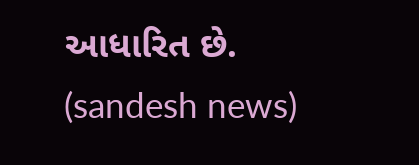આધારિત છે. (sandesh news)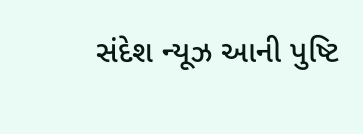સંદેશ ન્યૂઝ આની પુષ્ટિ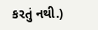કરતું નથી.)